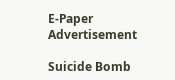E-Paper
Advertisement

Suicide Bomb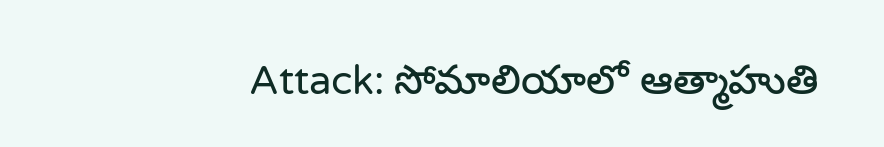Attack: సోమాలియాలో ఆత్మాహుతి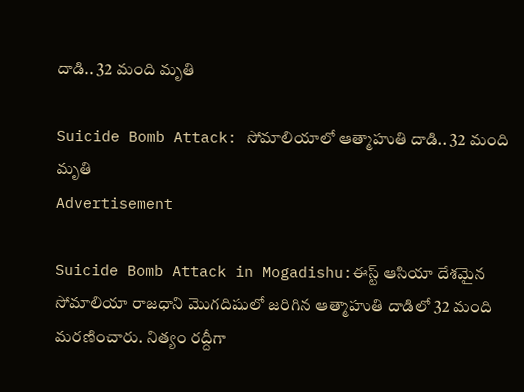దాడి.. 32 మంది మృతి

Suicide Bomb Attack: సోమాలియాలో ఆత్మాహుతి దాడి.. 32 మంది మృతి
Advertisement

Suicide Bomb Attack in Mogadishu:ఈస్ట్ ఆసియా దేశమైన సోమాలియా రాజధాని మొగదిషులో జరిగిన ఆత్మాహుతి దాడిలో 32 మంది మరణించారు. నిత్యం రద్దీగా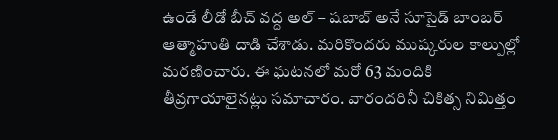ఉండే లీడో బీచ్ వద్ద అల్ – షబాబ్ అనే సూసైడ్ బాంబర్ ఆత్మాహుతి దాడి చేశాడు. మరికొందరు ముష్కరుల కాల్పుల్లో మరణించారు. ఈ ఘటనలో మరో 63 మందికి తీవ్రగాయాలైనట్లు సమాచారం. వారందరినీ చికిత్స నిమిత్తం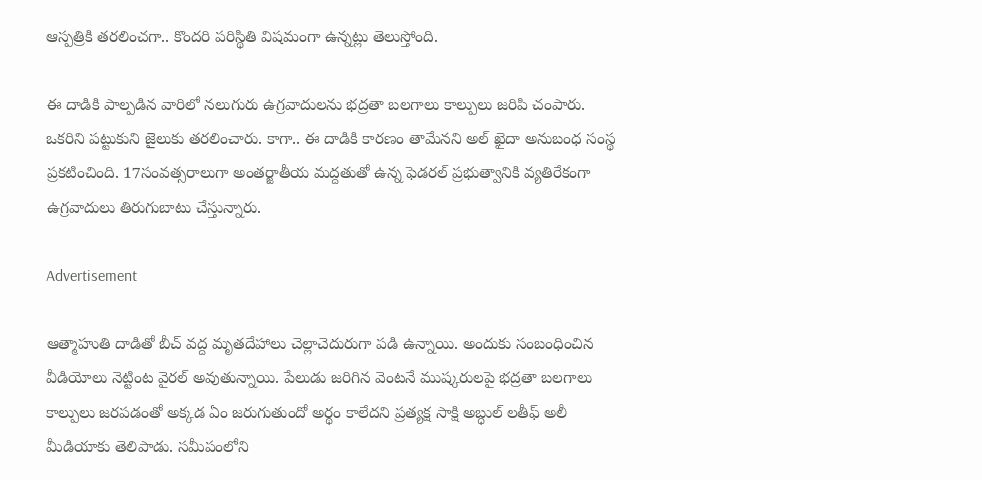ఆస్పత్రికి తరలించగా.. కొందరి పరిస్థితి విషమంగా ఉన్నట్లు తెలుస్తోంది.

ఈ దాడికి పాల్పడిన వారిలో నలుగురు ఉగ్రవాదులను భద్రతా బలగాలు కాల్పులు జరిపి చంపారు. ఒకరిని పట్టుకుని జైలుకు తరలించారు. కాగా.. ఈ దాడికి కారణం తామేనని అల్ ఖైదా అనుబంధ సంస్థ ప్రకటించింది. 17సంవత్సరాలుగా అంతర్జాతీయ మద్దతుతో ఉన్న ఫెడరల్ ప్రభుత్వానికి వ్యతిరేకంగా ఉగ్రవాదులు తిరుగుబాటు చేస్తున్నారు.

Advertisement

ఆత్మాహుతి దాడితో బీచ్ వద్ద మృతదేహాలు చెల్లాచెదురుగా పడి ఉన్నాయి. అందుకు సంబంధించిన వీడియోలు నెట్టింట వైరల్ అవుతున్నాయి. పేలుడు జరిగిన వెంటనే ముష్కరులపై భద్రతా బలగాలు కాల్పులు జరపడంతో అక్కడ ఏం జరుగుతుందో అర్థం కాలేదని ప్రత్యక్ష సాక్షి అబ్ధుల్ లతీఫ్ అలీ మీడియాకు తెలిపాడు. సమీపంలోని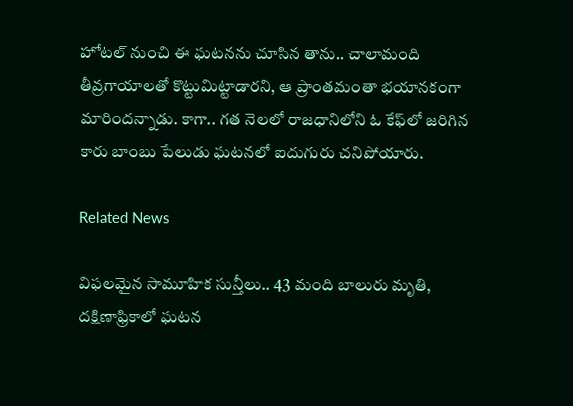హోటల్ నుంచి ఈ ఘటనను చూసిన తాను.. చాలామంది తీవ్రగాయాలతో కొట్టుమిట్టాడారని, ఆ ప్రాంతమంతా భయానకంగా మారిందన్నాడు. కాగా.. గత నెలలో రాజధానిలోని ఓ కేఫ్‌లో జరిగిన కారు బాంబు పేలుడు ఘటనలో ఐదుగురు చనిపోయారు.

Related News

విఫలమైన సామూహిక సున్తీలు.. 43 మంది బాలురు మృతి, దక్షిణాఫ్రికాలో ఘటన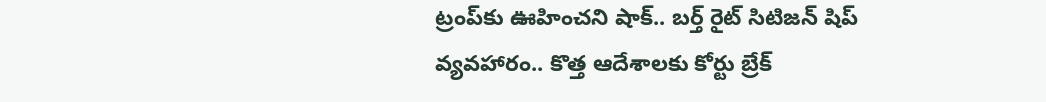ట్రంప్‌‌కు ఊహించని షాక్‌.. బర్త్ రైట్ సిటిజన్ షిప్ వ్యవహారం.. కొత్త ఆదేశాలకు కోర్టు బ్రేక్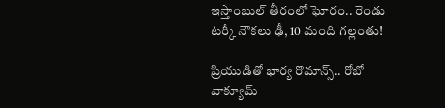ఇస్తాంబుల్ తీరంలో ఘోరం.. రెండు టర్కీ నౌకలు ఢీ, 10 మంది గల్లంతు!

ప్రియుడితో భార్య రొమాన్స్.. రోబో వాక్యూమ్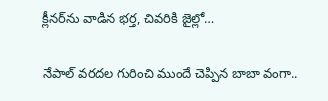క్లీనర్‌ను వాడిన భర్త, చివరికి జైల్లో…

నేపాల్ వరదల గురించి ముందే చెప్పిన బాబా వంగా..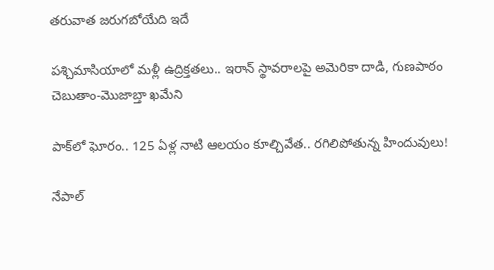తరువాత జరుగబోయేది ఇదే

పశ్చిమాసియాలో మళ్లీ ఉద్రిక్తతలు.. ఇరాన్ స్థావరాలపై అమెరికా దాడి, గుణపాఠం చెబుతాం-మొజాబ్తా ఖమేని

పాక్‌లో ఘోరం.. 125 ఏళ్ల నాటి ఆలయం కూల్చివేత.. రగిలిపోతున్న హిందువులు!

నేపాల్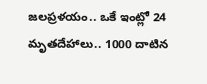జలప్రళయం.. ఒకే ఇంట్లో 24 మృతదేహాలు.. 1000 దాటిన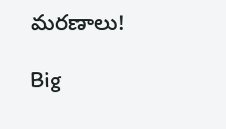మరణాలు!

Big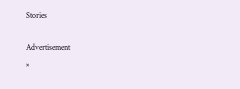Stories

Advertisement
×